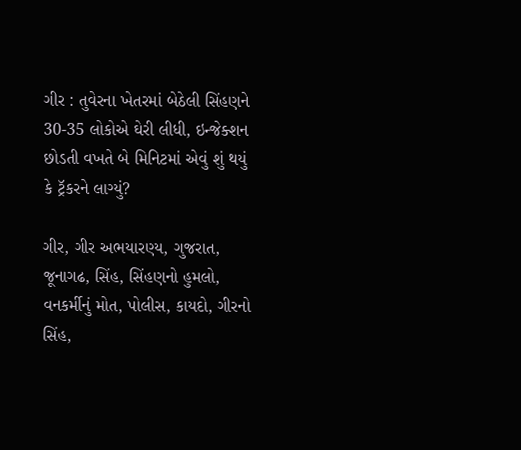ગીર : તુવેરના ખેતરમાં બેઠેલી સિંહણને 30-35 લોકોએ ઘેરી લીધી, ઇન્જેક્શન છોડતી વખતે બે મિનિટમાં એવું શું થયું કે ટ્રૅકરને લાગ્યું?

ગીર, ગીર અભયારણ્ય, ગુજરાત, જૂનાગઢ, સિંહ, સિંહણનો હુમલો, વનકર્મીનું મોત, પોલીસ, કાયદો, ગીરનો સિંહ,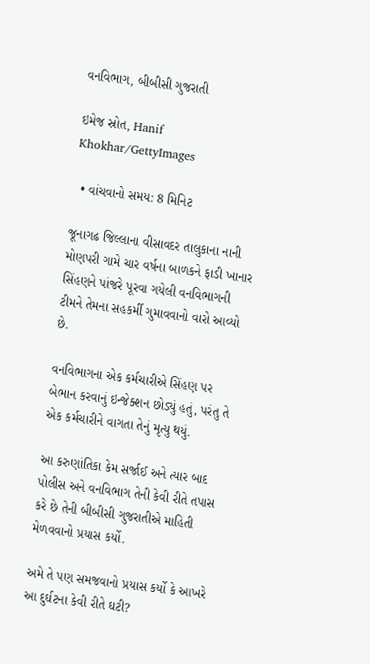વનવિભાગ, બીબીસી ગુજરાતી

ઇમેજ સ્રોત, Hanif Khokhar/GettyImages

  • વાંચવાનો સમય: 8 મિનિટ

જૂનાગઢ જિલ્લાના વીસાવદર તાલુકાના નાની મોણપરી ગામે ચાર વર્ષના બાળકને ફાડી ખાનાર સિંહણને પાંજરે પૂરવા ગયેલી વનવિભાગની ટીમને તેમના સહકર્મી ગુમાવવાનો વારો આવ્યો છે.

વનવિભાગના એક કર્મચારીએ સિંહણ પર બેભાન કરવાનું ઇન્જેક્શન છોડ્યું હતું, પરંતુ તે એક કર્મચારીને વાગતા તેનું મૃત્યુ થયું.

આ કરુણાંતિકા કેમ સર્જાઈ અને ત્યાર બાદ પોલીસ અને વનવિભાગ તેની કેવી રીતે તપાસ કરે છે તેની બીબીસી ગુજરાતીએ માહિતી મેળવવાનો પ્રયાસ કર્યો.

અમે તે પણ સમજવાનો પ્રયાસ કર્યો કે આખરે આ દુર્ઘટના કેવી રીતે ઘટી?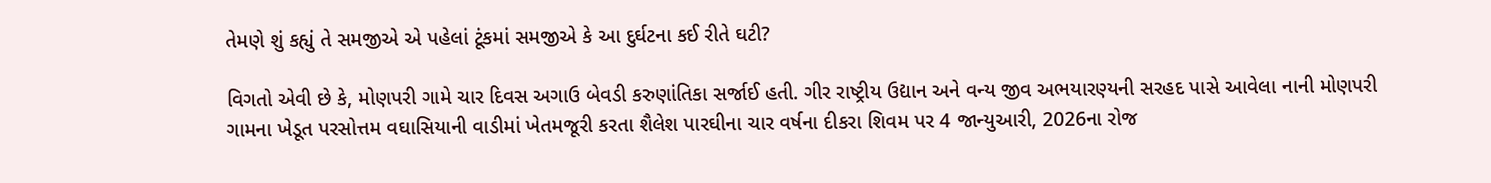તેમણે શું કહ્યું તે સમજીએ એ પહેલાં ટૂંકમાં સમજીએ કે આ દુર્ઘટના કઈ રીતે ઘટી?

વિગતો એવી છે કે, મોણપરી ગામે ચાર દિવસ અગાઉ બેવડી કરુણાંતિકા સર્જાઈ હતી. ગીર રાષ્ટ્રીય ઉદ્યાન અને વન્ય જીવ અભયારણ્યની સરહદ પાસે આવેલા નાની મોણપરી ગામના ખેડૂત પરસોત્તમ વઘાસિયાની વાડીમાં ખેતમજૂરી કરતા શૈલેશ પારઘીના ચાર વર્ષના દીકરા શિવમ પર 4 જાન્યુઆરી, 2026ના રોજ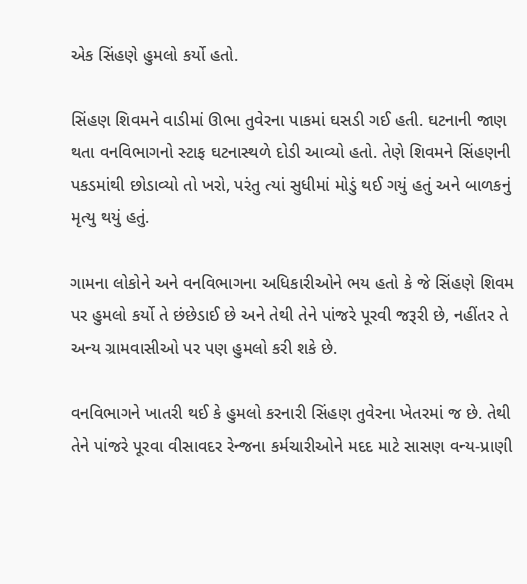એક સિંહણે હુમલો કર્યો હતો.

સિંહણ શિવમને વાડીમાં ઊભા તુવેરના પાકમાં ઘસડી ગઈ હતી. ઘટનાની જાણ થતા વનવિભાગનો સ્ટાફ ઘટનાસ્થળે દોડી આવ્યો હતો. તેણે શિવમને સિંહણની પકડમાંથી છોડાવ્યો તો ખરો, પરંતુ ત્યાં સુધીમાં મોડું થઈ ગયું હતું અને બાળકનું મૃત્યુ થયું હતું.

ગામના લોકોને અને વનવિભાગના અધિકારીઓને ભય હતો કે જે સિંહણે શિવમ પર હુમલો કર્યો તે છંછેડાઈ છે અને તેથી તેને પાંજરે પૂરવી જરૂરી છે, નહીંતર તે અન્ય ગ્રામવાસીઓ પર પણ હુમલો કરી શકે છે.

વનવિભાગને ખાતરી થઈ કે હુમલો કરનારી સિંહણ તુવેરના ખેતરમાં જ છે. તેથી તેને પાંજરે પૂરવા વીસાવદર રેન્જના કર્મચારીઓને મદદ માટે સાસણ વન્ય-પ્રાણી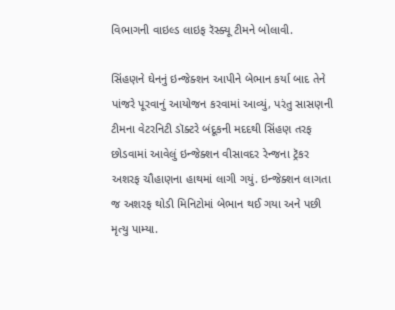વિભાગની વાઇલ્ડ લાઇફ રૅસ્ક્યૂ ટીમને બોલાવી.

સિંહણને ઘેનનું ઇન્જેક્શન આપીને બેભાન કર્યા બાદ તેને પાંજરે પૂરવાનું આયોજન કરવામાં આવ્યું, પરંતુ સાસણની ટીમના વેટરનિટી ડૉક્ટરે બંદૂકની મદદથી સિંહણ તરફ છોડવામાં આવેલું ઇન્જેક્શન વીસાવદર રેન્જના ટ્રૅકર અશરફ ચૌહાણના હાથમાં લાગી ગયું. ઇન્જેક્શન લાગતા જ અશરફ થોડી મિનિટોમાં બેભાન થઈ ગયા અને પછી મૃત્યુ પામ્યા.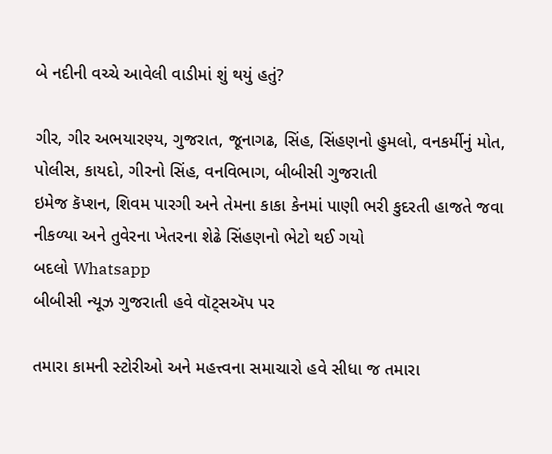બે નદીની વચ્ચે આવેલી વાડીમાં શું થયું હતું?

ગીર, ગીર અભયારણ્ય, ગુજરાત, જૂનાગઢ, સિંહ, સિંહણનો હુમલો, વનકર્મીનું મોત, પોલીસ, કાયદો, ગીરનો સિંહ, વનવિભાગ, બીબીસી ગુજરાતી
ઇમેજ કૅપ્શન, શિવમ પારગી અને તેમના કાકા કેનમાં પાણી ભરી કુદરતી હાજતે જવા નીકળ્યા અને તુવેરના ખેતરના શેઢે સિંહણનો ભેટો થઈ ગયો
બદલો Whatsapp
બીબીસી ન્યૂઝ ગુજરાતી હવે વૉટ્સઍપ પર

તમારા કામની સ્ટોરીઓ અને મહત્ત્વના સમાચારો હવે સીધા જ તમારા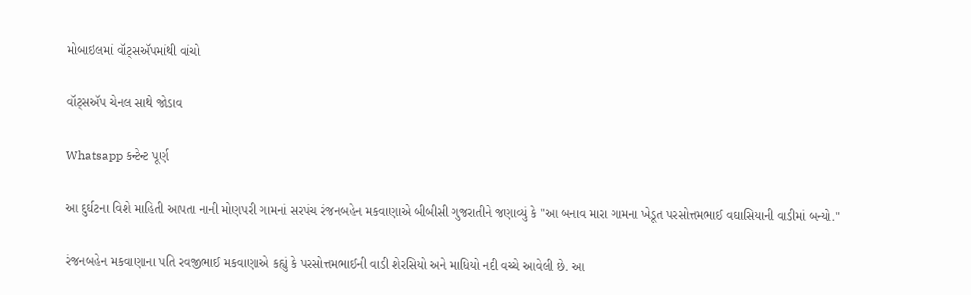મોબાઇલમાં વૉટ્સઍપમાંથી વાંચો

વૉટ્સઍપ ચેનલ સાથે જોડાવ

Whatsapp કન્ટેન્ટ પૂર્ણ

આ દુર્ઘટના વિશે માહિતી આપતા નાની મોણપરી ગામનાં સરપંચ રંજનબહેન મકવાણાએ બીબીસી ગુજરાતીને જણાવ્યું કે "આ બનાવ મારા ગામના ખેડૂત પરસોત્તમભાઈ વઘાસિયાની વાડીમાં બન્યો."

રંજનબહેન મકવાણાના પતિ રવજીભાઈ મકવાણાએ કહ્યું કે પરસોત્તમભાઈની વાડી શેરસિયો અને માધિયો નદી વચ્ચે આવેલી છે. આ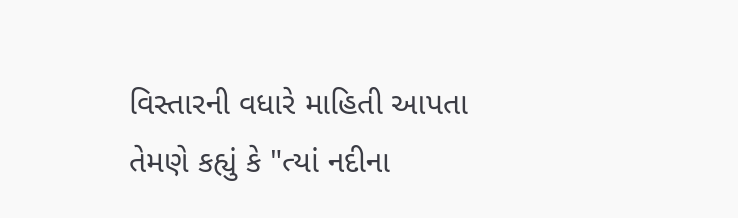વિસ્તારની વધારે માહિતી આપતા તેમણે કહ્યું કે "ત્યાં નદીના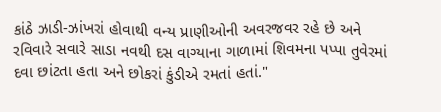કાંઠે ઝાડી-ઝાંખરાં હોવાથી વન્ય પ્રાણીઓની અવરજવર રહે છે અને રવિવારે સવારે સાડા નવથી દસ વાગ્યાના ગાળામાં શિવમના પપ્પા તુવેરમાં દવા છાંટતા હતા અને છોકરાં કુંડીએ રમતાં હતાં."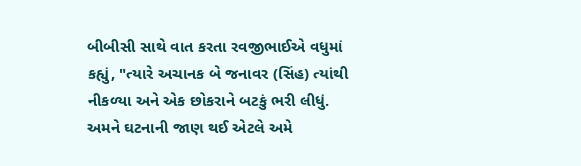બીબીસી સાથે વાત કરતા રવજીભાઈએ વધુમાં કહ્યું, "ત્યારે અચાનક બે જનાવર (સિંહ) ત્યાંથી નીકળ્યા અને એક છોકરાને બટકું ભરી લીધું. અમને ઘટનાની જાણ થઈ એટલે અમે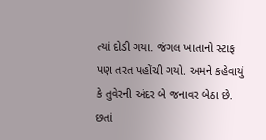ત્યાં દોડી ગયા. જંગલ ખાતાનો સ્ટાફ પણ તરત પહોંચી ગયો. અમને કહેવાયું કે તુવેરની અંદર બે જનાવર બેઠા છે. છતાં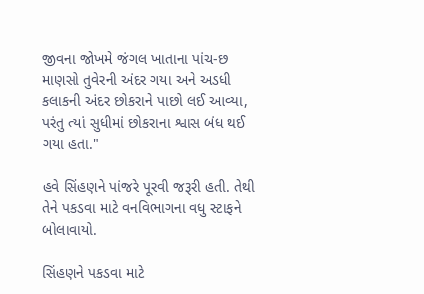જીવના જોખમે જંગલ ખાતાના પાંચ-છ માણસો તુવેરની અંદર ગયા અને અડધી કલાકની અંદર છોકરાને પાછો લઈ આવ્યા, પરંતુ ત્યાં સુધીમાં છોકરાના શ્વાસ બંધ થઈ ગયા હતા."

હવે સિંહણને પાંજરે પૂરવી જરૂરી હતી. તેથી તેને પકડવા માટે વનવિભાગના વધુ સ્ટાફને બોલાવાયો.

સિંહણને પકડવા માટે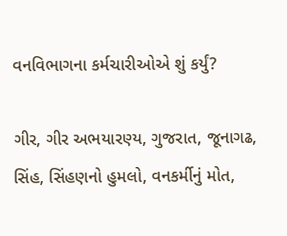વનવિભાગના કર્મચારીઓએ શું કર્યું?

ગીર, ગીર અભયારણ્ય, ગુજરાત, જૂનાગઢ, સિંહ, સિંહણનો હુમલો, વનકર્મીનું મોત,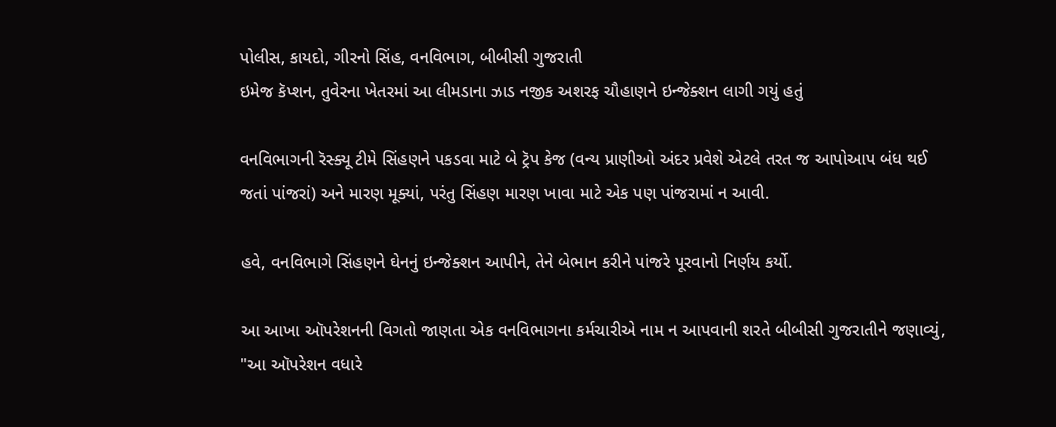પોલીસ, કાયદો, ગીરનો સિંહ, વનવિભાગ, બીબીસી ગુજરાતી
ઇમેજ કૅપ્શન, તુવેરના ખેતરમાં આ લીમડાના ઝાડ નજીક અશરફ ચૌહાણને ઇન્જેક્શન લાગી ગયું હતું

વનવિભાગની રૅસ્ક્યૂ ટીમે સિંહણને પકડવા માટે બે ટ્રૅપ કેજ (વન્ય પ્રાણીઓ અંદર પ્રવેશે એટલે તરત જ આપોઆપ બંધ થઈ જતાં પાંજરાં) અને મારણ મૂક્યાં, પરંતુ સિંહણ મારણ ખાવા માટે એક પણ પાંજરામાં ન આવી.

હવે, વનવિભાગે સિંહણને ઘેનનું ઇન્જેક્શન આપીને, તેને બેભાન કરીને પાંજરે પૂરવાનો નિર્ણય કર્યો.

આ આખા ઑપરેશનની વિગતો જાણતા એક વનવિભાગના કર્મચારીએ નામ ન આપવાની શરતે બીબીસી ગુજરાતીને જણાવ્યું, "આ ઑપરેશન વધારે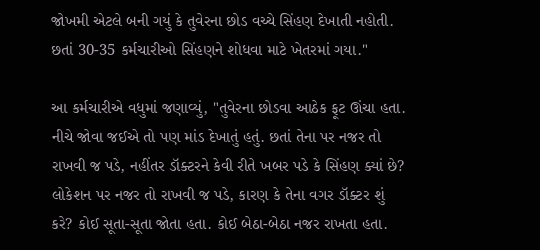જોખમી એટલે બની ગયું કે તુવેરના છોડ વચ્ચે સિંહણ દેખાતી નહોતી. છતાં 30-35 કર્મચારીઓ સિંહણને શોધવા માટે ખેતરમાં ગયા."

આ કર્મચારીએ વધુમાં જણાવ્યું, "તુવેરના છોડવા આઠેક ફૂટ ઊંચા હતા. નીચે જોવા જઈએ તો પણ માંડ દેખાતું હતું. છતાં તેના પર નજર તો રાખવી જ પડે, નહીંતર ડૉક્ટરને કેવી રીતે ખબર પડે કે સિંહણ ક્યાં છે? લોકેશન પર નજર તો રાખવી જ પડે, કારણ કે તેના વગર ડૉક્ટર શું કરે? કોઈ સૂતા-સૂતા જોતા હતા. કોઈ બેઠા-બેઠા નજર રાખતા હતા.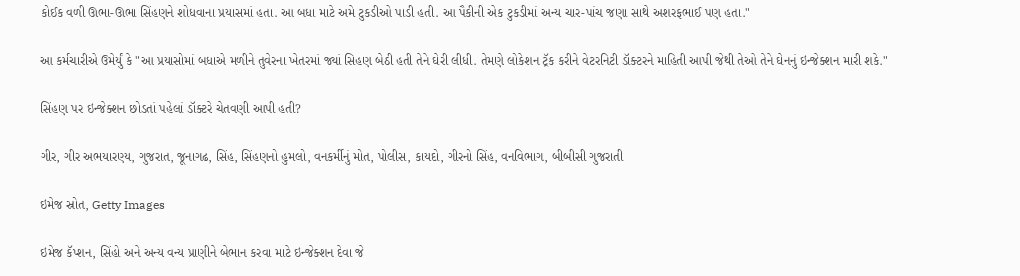કોઈક વળી ઊભા-ઊભા સિંહણને શોધવાના પ્રયાસમાં હતા. આ બધા માટે અમે ટુકડીઓ પાડી હતી. આ પૈકીની એક ટુકડીમાં અન્ય ચાર-પાંચ જણા સાથે અશરફભાઈ પણ હતા."

આ કર્મચારીએ ઉમેર્યું કે "આ પ્રયાસોમાં બધાએ મળીને તુવેરના ખેતરમાં જ્યાં સિહણ બેઠી હતી તેને ઘેરી લીધી. તેમણે લોકેશન ટ્રૅક કરીને વેટરનિટી ડૉક્ટરને માહિતી આપી જેથી તેઓ તેને ઘેનનું ઇન્જેક્શન મારી શકે."

સિંહણ પર ઇન્જેક્શન છોડતાં પહેલાં ડૉક્ટરે ચેતવણી આપી હતી?

ગીર, ગીર અભયારણ્ય, ગુજરાત, જૂનાગઢ, સિંહ, સિંહણનો હુમલો, વનકર્મીનું મોત, પોલીસ, કાયદો, ગીરનો સિંહ, વનવિભાગ, બીબીસી ગુજરાતી

ઇમેજ સ્રોત, Getty Images

ઇમેજ કૅપ્શન, સિંહો અને અન્ય વન્ય પ્રાણીને બેભાન કરવા માટે ઇન્જેક્શન દેવા જે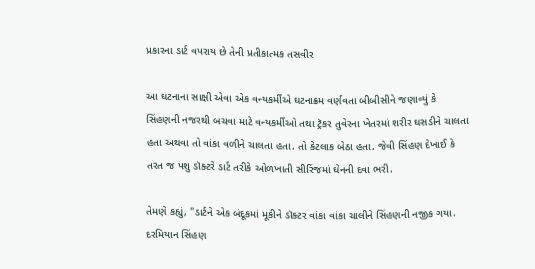પ્રકારના ડાર્ટ વપરાય છે તેની પ્રતીકાત્મક તસવીર

આ ઘટનાના સાક્ષી એવા એક વન્યકર્મીએ ઘટનાક્રમ વર્ણવતા બીબીસીને જણાવ્યું કે સિંહણની નજરથી બચવા માટે વન્યકર્મીઓ તથા ટ્રૅકર તુવેરના ખેતરમાં શરીર ઘસડીને ચાલતા હતા અથવા તો વાંકા વળીને ચાલતા હતા. તો કેટલાક બેઠા હતા. જેવી સિંહણ દેખાઈ કે તરત જ પશુ ડૉક્ટરે ડાર્ટ તરીકે ઓળખાતી સીરિંજમાં ઘેનની દવા ભરી.

તેમણે કહ્યું, "ડાર્ટને એક બંદૂકમાં મૂકીને ડૉક્ટર વાંકા વાંકા ચાલીને સિંહણની નજીક ગયા. દરમિયાન સિંહણ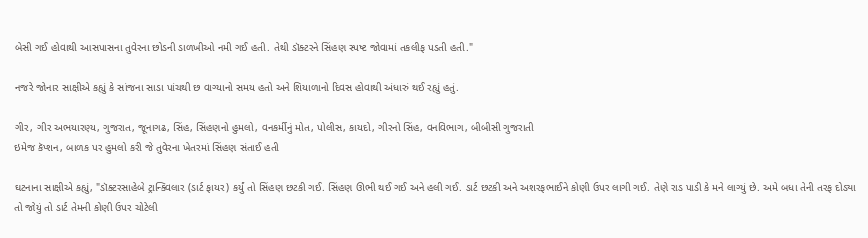બેસી ગઈ હોવાથી આસપાસના તુવેરના છોડની ડાળખીઓ નમી ગઈ હતી. તેથી ડૉક્ટરને સિંહણ સ્પષ્ટ જોવામાં તકલીફ પડતી હતી."

નજરે જોનાર સાક્ષીએ કહ્યું કે સાંજના સાડા પાંચથી છ વાગ્યાનો સમય હતો અને શિયાળાનો દિવસ હોવાથી અંધારું થઈ રહ્યું હતું.

ગીર, ગીર અભયારણ્ય, ગુજરાત, જૂનાગઢ, સિંહ, સિંહણનો હુમલો, વનકર્મીનું મોત, પોલીસ, કાયદો, ગીરનો સિંહ, વનવિભાગ, બીબીસી ગુજરાતી
ઇમેજ કૅપ્શન, બાળક પર હુમલો કરી જે તુવેરના ખેતરમાં સિંહણ સંતાઈ હતી

ઘટનાના સાક્ષીએ કહ્યું, "ડૉક્ટરસાહેબે ટ્રાન્ક્વિલાર (ડાર્ટ ફાયર) કર્યું તો સિંહણ છટકી ગઈ. સિંહણ ઊભી થઈ ગઈ અને હલી ગઈ. ડાર્ટ છટકી અને અશરફભાઈને કોણી ઉપર લાગી ગઈ. તેણે રાડ પાડી કે મને લાગ્યું છે. અમે બધા તેની તરફ દોડ્યા તો જોયું તો ડાર્ટ તેમની કોણી ઉપર ચોટેલી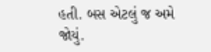હતી. બસ એટલું જ અમે જોયું.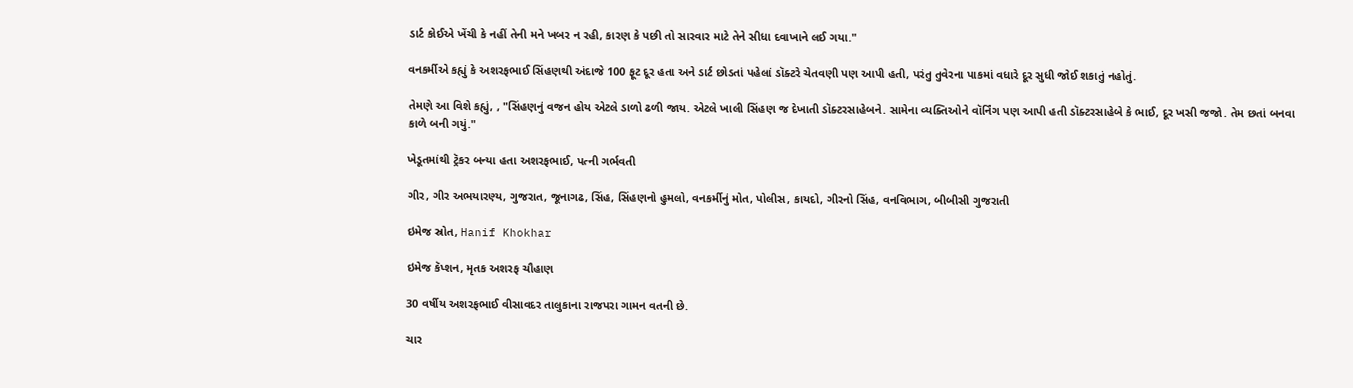ડાર્ટ કોઈએ ખેંચી કે નહીં તેની મને ખબર ન રહી, કારણ કે પછી તો સારવાર માટે તેને સીધા દવાખાને લઈ ગયા."

વનકર્મીએ કહ્યું કે અશરફભાઈ સિંહણથી અંદાજે 100 ફૂટ દૂર હતા અને ડાર્ટ છોડતાં પહેલાં ડૉક્ટરે ચેતવણી પણ આપી હતી, પરંતુ તુવેરના પાકમાં વધારે દૂર સુધી જોઈ શકાતું નહોતું.

તેમણે આ વિશે કહ્યું, , "સિંહણનું વજન હોય એટલે ડાળો ઢળી જાય. એટલે ખાલી સિંહણ જ દેખાતી ડૉક્ટરસાહેબને. સામેના વ્યક્તિઓને વૉર્નિંગ પણ આપી હતી ડૉક્ટરસાહેબે કે ભાઈ, દૂર ખસી જજો. તેમ છતાં બનવા કાળે બની ગયું."

ખેડૂતમાંથી ટ્રૅકર બન્યા હતા અશરફભાઈ, પત્ની ગર્ભવતી

ગીર, ગીર અભયારણ્ય, ગુજરાત, જૂનાગઢ, સિંહ, સિંહણનો હુમલો, વનકર્મીનું મોત, પોલીસ, કાયદો, ગીરનો સિંહ, વનવિભાગ, બીબીસી ગુજરાતી

ઇમેજ સ્રોત, Hanif Khokhar

ઇમેજ કૅપ્શન, મૃતક અશરફ ચૌહાણ

30 વર્ષીય અશરફભાઈ વીસાવદર તાલુકાના રાજપરા ગામન વતની છે.

ચાર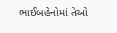ભાઈબહેનોમાં તેઓ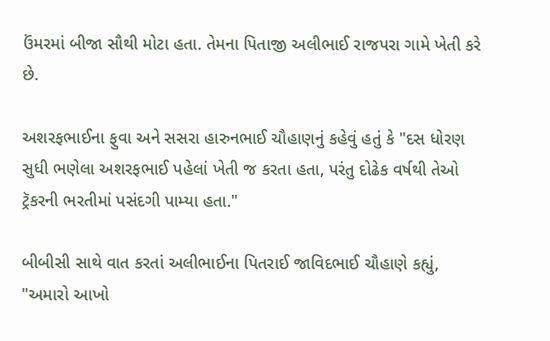ઉંમરમાં બીજા સૌથી મોટા હતા. તેમના પિતાજી અલીભાઈ રાજપરા ગામે ખેતી કરે છે.

અશરફભાઈના ફુવા અને સસરા હારુનભાઈ ચૌહાણનું કહેવું હતું કે "દસ ધોરણ સુધી ભણેલા અશરફભાઈ પહેલાં ખેતી જ કરતા હતા, પરંતુ દોઢેક વર્ષથી તેઓ ટ્રૅકરની ભરતીમાં પસંદગી પામ્યા હતા."

બીબીસી સાથે વાત કરતાં અલીભાઈના પિતરાઈ જાવિદભાઈ ચૌહાણે કહ્યું, "અમારો આખો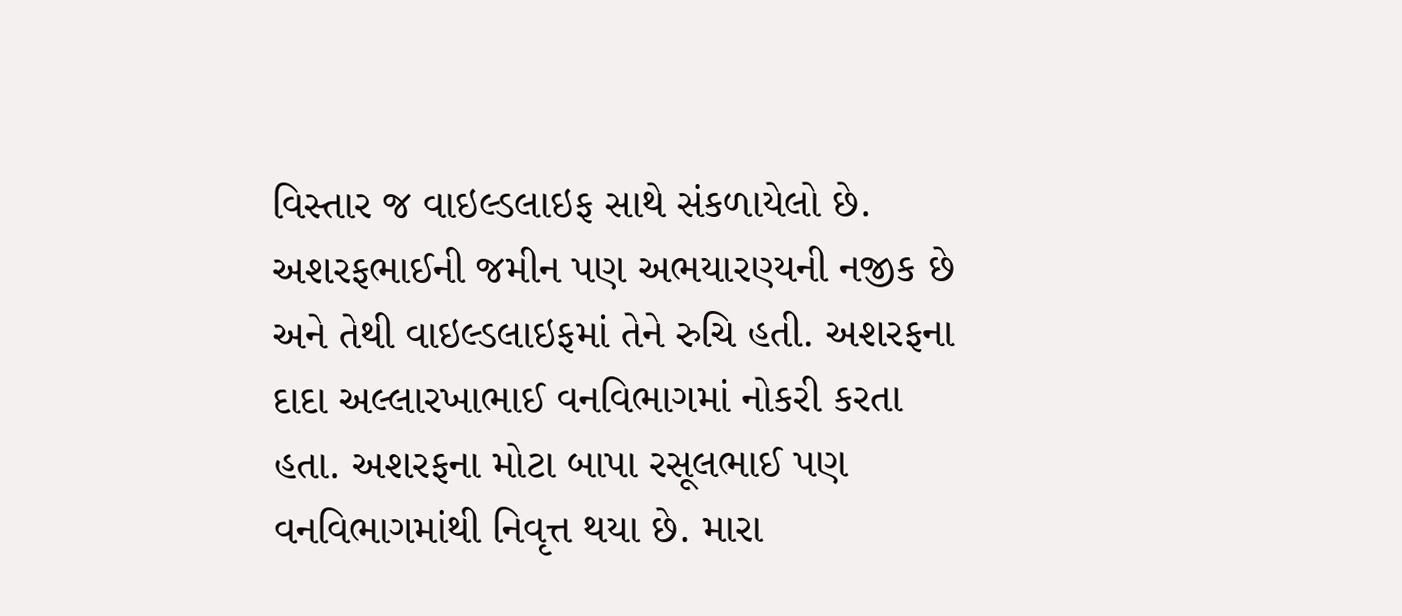વિસ્તાર જ વાઇલ્ડલાઇફ સાથે સંકળાયેલો છે. અશરફભાઈની જમીન પણ અભયારણ્યની નજીક છે અને તેથી વાઇલ્ડલાઇફમાં તેને રુચિ હતી. અશરફના દાદા અલ્લારખાભાઈ વનવિભાગમાં નોકરી કરતા હતા. અશરફના મોટા બાપા રસૂલભાઈ પણ વનવિભાગમાંથી નિવૃત્ત થયા છે. મારા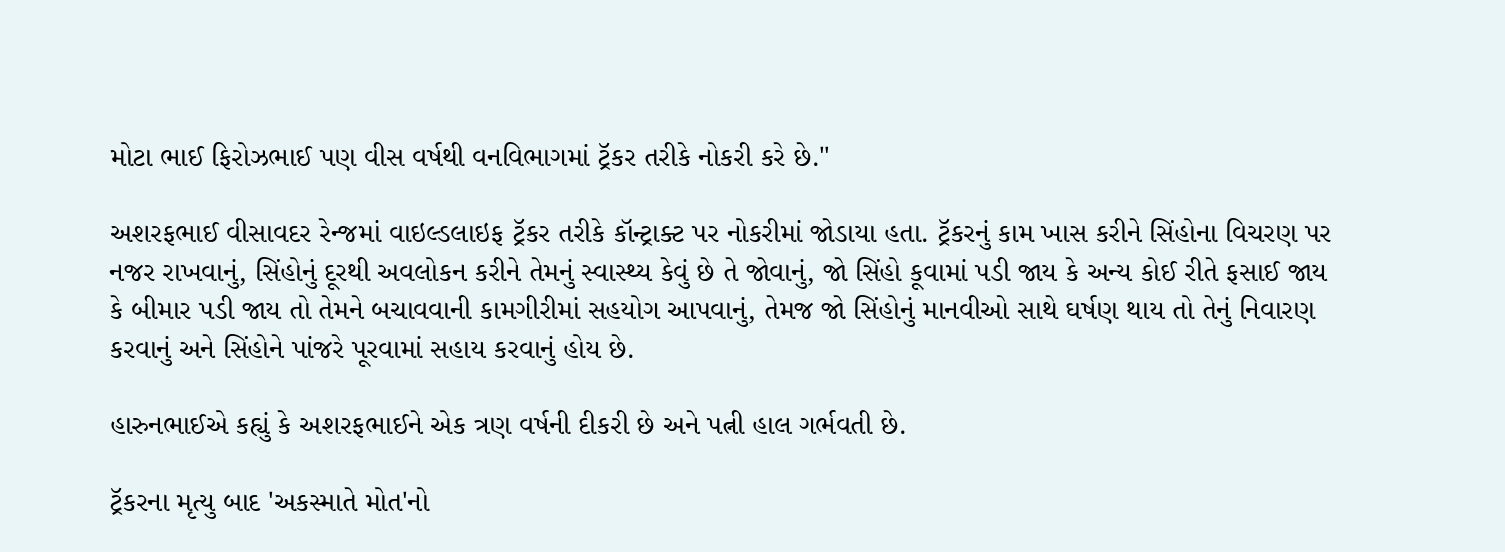મોટા ભાઈ ફિરોઝભાઈ પણ વીસ વર્ષથી વનવિભાગમાં ટ્રૅકર તરીકે નોકરી કરે છે."

અશરફભાઈ વીસાવદર રેન્જમાં વાઇલ્ડલાઇફ ટ્રૅકર તરીકે કૉન્ટ્રાક્ટ પર નોકરીમાં જોડાયા હતા. ટ્રૅકરનું કામ ખાસ કરીને સિંહોના વિચરણ પર નજર રાખવાનું, સિંહોનું દૂરથી અવલોકન કરીને તેમનું સ્વાસ્થ્ય કેવું છે તે જોવાનું, જો સિંહો કૂવામાં પડી જાય કે અન્ય કોઈ રીતે ફસાઈ જાય કે બીમાર પડી જાય તો તેમને બચાવવાની કામગીરીમાં સહયોગ આપવાનું, તેમજ જો સિંહોનું માનવીઓ સાથે ઘર્ષણ થાય તો તેનું નિવારણ કરવાનું અને સિંહોને પાંજરે પૂરવામાં સહાય કરવાનું હોય છે.

હારુનભાઈએ કહ્યું કે અશરફભાઈને એક ત્રણ વર્ષની દીકરી છે અને પત્ની હાલ ગર્ભવતી છે.

ટ્રૅકરના મૃત્યુ બાદ 'અકસ્માતે મોત'નો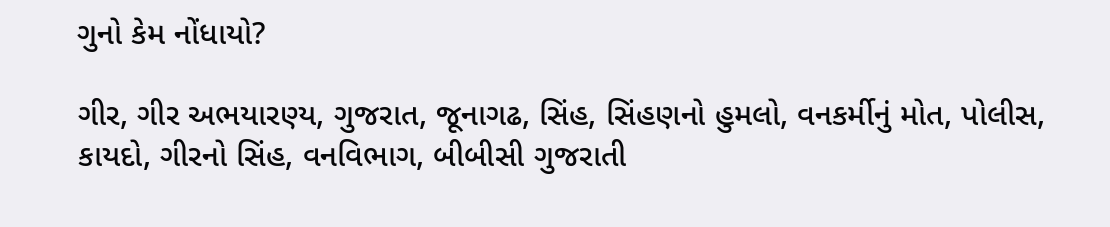ગુનો કેમ નોંધાયો?

ગીર, ગીર અભયારણ્ય, ગુજરાત, જૂનાગઢ, સિંહ, સિંહણનો હુમલો, વનકર્મીનું મોત, પોલીસ, કાયદો, ગીરનો સિંહ, વનવિભાગ, બીબીસી ગુજરાતી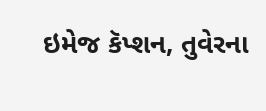ઇમેજ કૅપ્શન, તુવેરના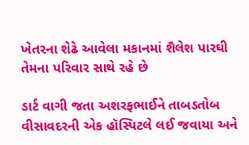ખેતરના શેઢે આવેલા મકાનમાં શૈલેશ પારઘી તેમના પરિવાર સાથે રહે છે

ડાર્ટ વાગી જતા અશરફભાઈને તાબડતોબ વીસાવદરની એક હૉસ્પિટલે લઈ જવાયા અને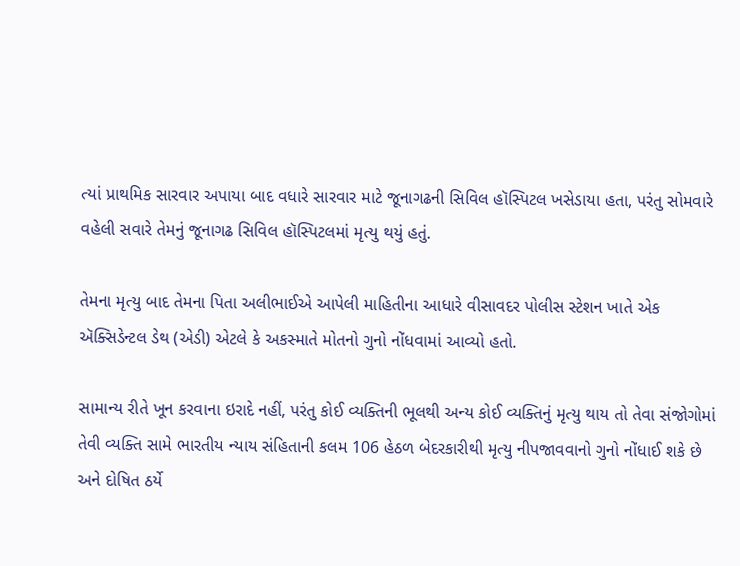ત્યાં પ્રાથમિક સારવાર અપાયા બાદ વધારે સારવાર માટે જૂનાગઢની સિવિલ હૉસ્પિટલ ખસેડાયા હતા, પરંતુ સોમવારે વહેલી સવારે તેમનું જૂનાગઢ સિવિલ હૉસ્પિટલમાં મૃત્યુ થયું હતું.

તેમના મૃત્યુ બાદ તેમના પિતા અલીભાઈએ આપેલી માહિતીના આધારે વીસાવદર પોલીસ સ્ટેશન ખાતે એક ઍક્સિડેન્ટલ ડેથ (એડી) એટલે કે અકસ્માતે મોતનો ગુનો નોંધવામાં આવ્યો હતો.

સામાન્ય રીતે ખૂન કરવાના ઇરાદે નહીં, પરંતુ કોઈ વ્યક્તિની ભૂલથી અન્ય કોઈ વ્યક્તિનું મૃત્યુ થાય તો તેવા સંજોગોમાં તેવી વ્યક્તિ સામે ભારતીય ન્યાય સંહિતાની કલમ 106 હેઠળ બેદરકારીથી મૃત્યુ નીપજાવવાનો ગુનો નોંધાઈ શકે છે અને દોષિત ઠર્યે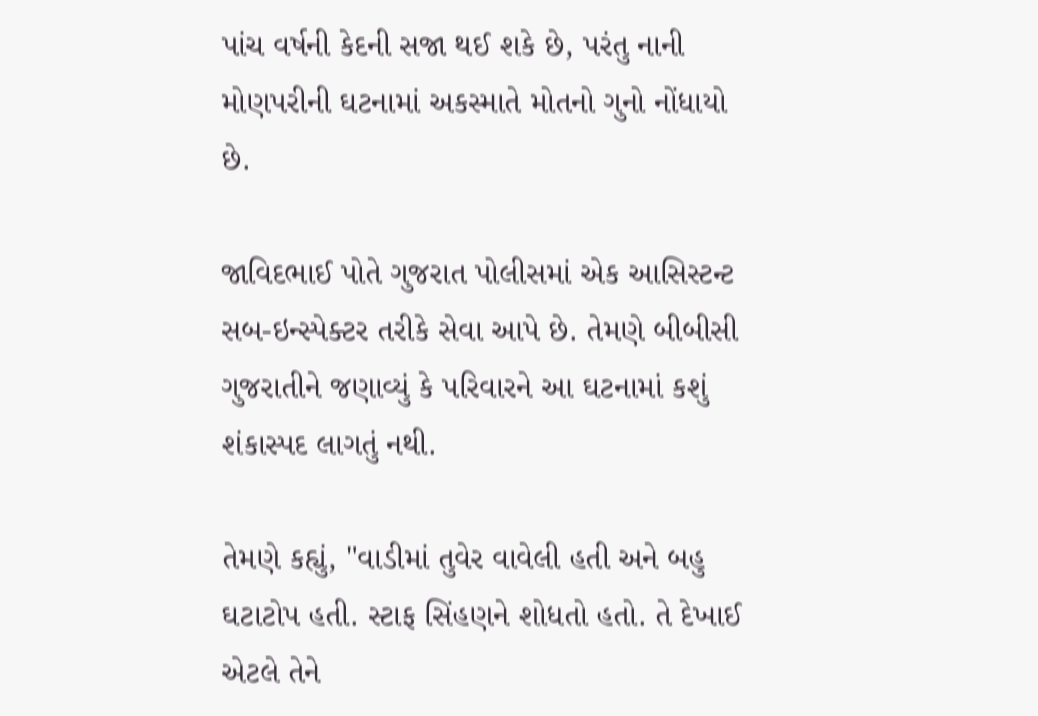પાંચ વર્ષની કેદની સજા થઈ શકે છે, પરંતુ નાની મોણપરીની ઘટનામાં અકસ્માતે મોતનો ગુનો નોંધાયો છે.

જાવિદભાઈ પોતે ગુજરાત પોલીસમાં એક આસિસ્ટન્ટ સબ-ઇન્સ્પેક્ટર તરીકે સેવા આપે છે. તેમણે બીબીસી ગુજરાતીને જણાવ્યું કે પરિવારને આ ઘટનામાં કશું શંકાસ્પદ લાગતું નથી.

તેમણે કહ્યું, "વાડીમાં તુવેર વાવેલી હતી અને બહુ ઘટાટોપ હતી. સ્ટાફ સિંહણને શોધતો હતો. તે દેખાઈ એટલે તેને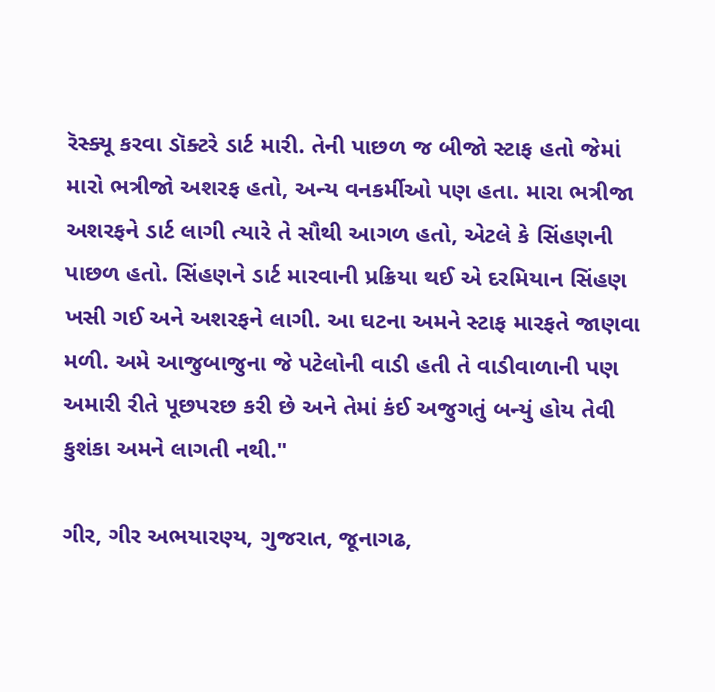રૅસ્ક્યૂ કરવા ડૉક્ટરે ડાર્ટ મારી. તેની પાછળ જ બીજો સ્ટાફ હતો જેમાં મારો ભત્રીજો અશરફ હતો, અન્ય વનકર્મીઓ પણ હતા. મારા ભત્રીજા અશરફને ડાર્ટ લાગી ત્યારે તે સૌથી આગળ હતો, એટલે કે સિંહણની પાછળ હતો. સિંહણને ડાર્ટ મારવાની પ્રક્રિયા થઈ એ દરમિયાન સિંહણ ખસી ગઈ અને અશરફને લાગી. આ ઘટના અમને સ્ટાફ મારફતે જાણવા મળી. અમે આજુબાજુના જે પટેલોની વાડી હતી તે વાડીવાળાની પણ અમારી રીતે પૂછપરછ કરી છે અને તેમાં કંઈ અજુગતું બન્યું હોય તેવી કુશંકા અમને લાગતી નથી."

ગીર, ગીર અભયારણ્ય, ગુજરાત, જૂનાગઢ,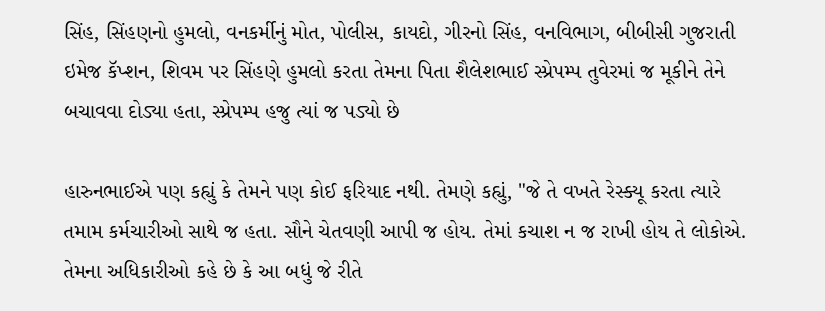સિંહ, સિંહણનો હુમલો, વનકર્મીનું મોત, પોલીસ, કાયદો, ગીરનો સિંહ, વનવિભાગ, બીબીસી ગુજરાતી
ઇમેજ કૅપ્શન, શિવમ પર સિંહણે હુમલો કરતા તેમના પિતા શૈલેશભાઈ સ્પ્રેપમ્પ તુવેરમાં જ મૂકીને તેને બચાવવા દોડ્યા હતા, સ્પ્રેપમ્પ હજુ ત્યાં જ પડ્યો છે

હારુનભાઈએ પણ કહ્યું કે તેમને પણ કોઈ ફરિયાદ નથી. તેમણે કહ્યું, "જે તે વખતે રેસ્ક્યૂ કરતા ત્યારે તમામ કર્મચારીઓ સાથે જ હતા. સૌને ચેતવણી આપી જ હોય. તેમાં કચાશ ન જ રાખી હોય તે લોકોએ. તેમના અધિકારીઓ કહે છે કે આ બધું જે રીતે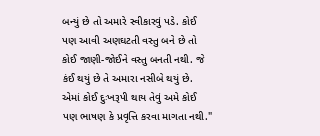બન્યું છે તો અમારે સ્વીકારવું પડે. કોઈ પણ આવી અણઘટતી વસ્તુ બને છે તો કોઈ જાણી-જોઈને વસ્તુ બનતી નથી. જે કંઈ થયું છે તે અમારા નસીબે થયું છે. એમાં કોઈ દુઃખરૂપી થાય તેવું અમે કોઈ પણ ભાષણ કે પ્રવૃત્તિ કરવા માગતા નથી."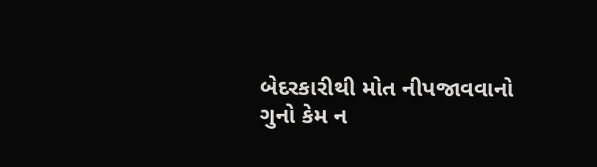બેદરકારીથી મોત નીપજાવવાનો ગુનો કેમ ન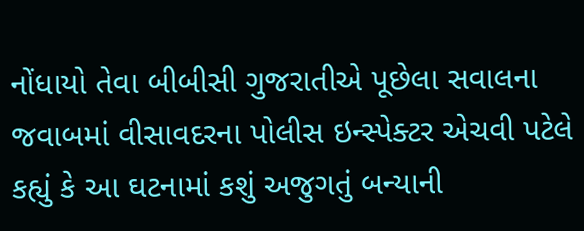નોંધાયો તેવા બીબીસી ગુજરાતીએ પૂછેલા સવાલના જવાબમાં વીસાવદરના પોલીસ ઇન્સ્પેક્ટર એચવી પટેલે કહ્યું કે આ ઘટનામાં કશું અજુગતું બન્યાની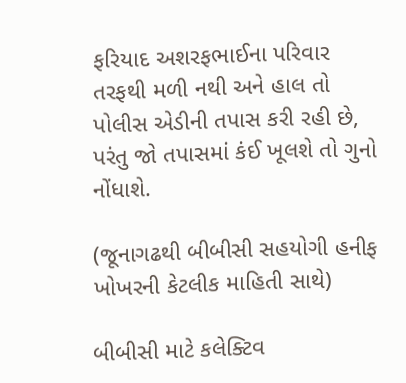ફરિયાદ અશરફભાઈના પરિવાર તરફથી મળી નથી અને હાલ તો પોલીસ એડીની તપાસ કરી રહી છે, પરંતુ જો તપાસમાં કંઈ ખૂલશે તો ગુનો નોંધાશે.

(જૂનાગઢથી બીબીસી સહયોગી હનીફ ખોખરની કેટલીક માહિતી સાથે)

બીબીસી માટે કલેક્ટિવ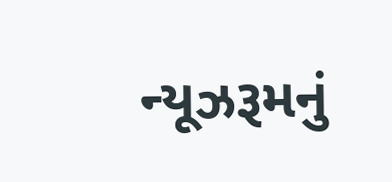ન્યૂઝરૂમનું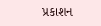પ્રકાશન